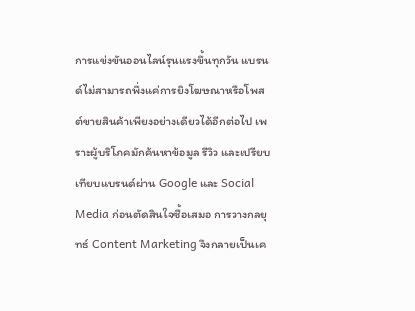การแข่งขันออนไลน์รุนแรงขึ้นทุกวัน แบรนด์ไม่สามารถพึ่งแค่การยิงโฆษณาหรือโพสต์ขายสินค้าเพียงอย่างเดียวได้อีกต่อไป เพราะผู้บริโภคมักค้นหาข้อมูล รีวิว และเปรียบเทียบแบรนด์ผ่าน Google และ Social Media ก่อนตัดสินใจซื้อเสมอ การวางกลยุทธ์ Content Marketing จึงกลายเป็นเค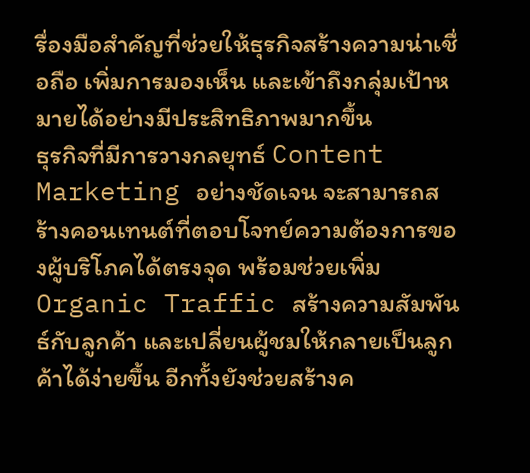รื่องมือสำคัญที่ช่วยให้ธุรกิจสร้างความน่าเชื่อถือ เพิ่มการมองเห็น และเข้าถึงกลุ่มเป้าหมายได้อย่างมีประสิทธิภาพมากขึ้น
ธุรกิจที่มีการวางกลยุทธ์ Content Marketing อย่างชัดเจน จะสามารถสร้างคอนเทนต์ที่ตอบโจทย์ความต้องการของผู้บริโภคได้ตรงจุด พร้อมช่วยเพิ่ม Organic Traffic สร้างความสัมพันธ์กับลูกค้า และเปลี่ยนผู้ชมให้กลายเป็นลูกค้าได้ง่ายขึ้น อีกทั้งยังช่วยสร้างค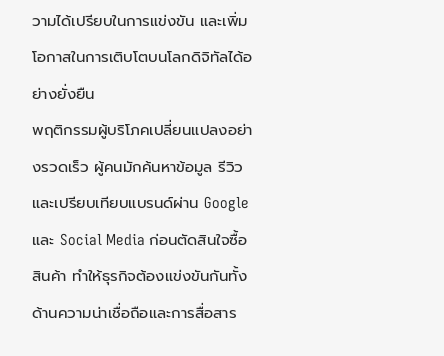วามได้เปรียบในการแข่งขัน และเพิ่มโอกาสในการเติบโตบนโลกดิจิทัลได้อย่างยั่งยืน
พฤติกรรมผู้บริโภคเปลี่ยนแปลงอย่างรวดเร็ว ผู้คนมักค้นหาข้อมูล รีวิว และเปรียบเทียบแบรนด์ผ่าน Google และ Social Media ก่อนตัดสินใจซื้อสินค้า ทำให้ธุรกิจต้องแข่งขันกันทั้งด้านความน่าเชื่อถือและการสื่อสาร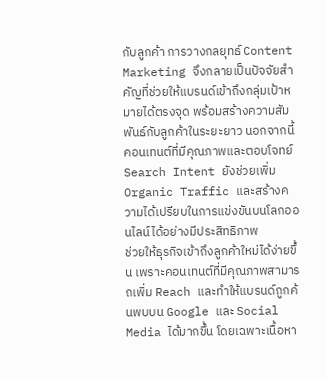กับลูกค้า การวางกลยุทธ์ Content Marketing จึงกลายเป็นปัจจัยสำคัญที่ช่วยให้แบรนด์เข้าถึงกลุ่มเป้าหมายได้ตรงจุด พร้อมสร้างความสัมพันธ์กับลูกค้าในระยะยาว นอกจากนี้ คอนเทนต์ที่มีคุณภาพและตอบโจทย์ Search Intent ยังช่วยเพิ่ม Organic Traffic และสร้างความได้เปรียบในการแข่งขันบนโลกออนไลน์ได้อย่างมีประสิทธิภาพ
ช่วยให้ธุรกิจเข้าถึงลูกค้าใหม่ได้ง่ายขึ้น เพราะคอนเทนต์ที่มีคุณภาพสามารถเพิ่ม Reach และทำให้แบรนด์ถูกค้นพบบน Google และ Social Media ได้มากขึ้น โดยเฉพาะเนื้อหา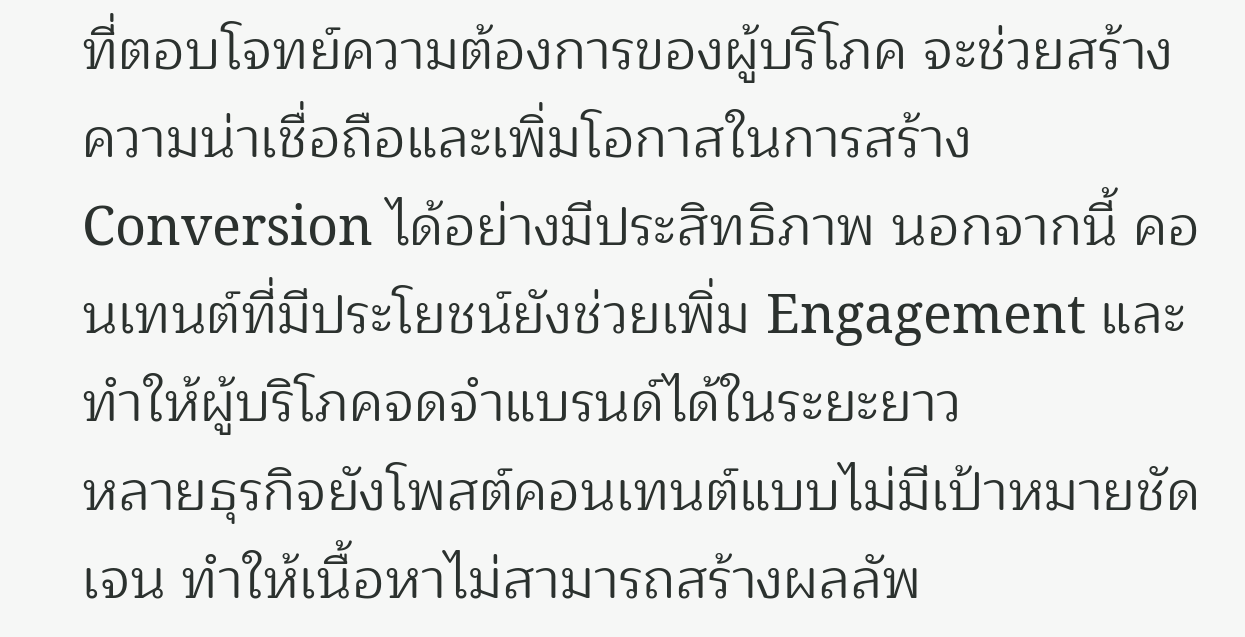ที่ตอบโจทย์ความต้องการของผู้บริโภค จะช่วยสร้างความน่าเชื่อถือและเพิ่มโอกาสในการสร้าง Conversion ได้อย่างมีประสิทธิภาพ นอกจากนี้ คอนเทนต์ที่มีประโยชน์ยังช่วยเพิ่ม Engagement และทำให้ผู้บริโภคจดจำแบรนด์ได้ในระยะยาว
หลายธุรกิจยังโพสต์คอนเทนต์แบบไม่มีเป้าหมายชัดเจน ทำให้เนื้อหาไม่สามารถสร้างผลลัพ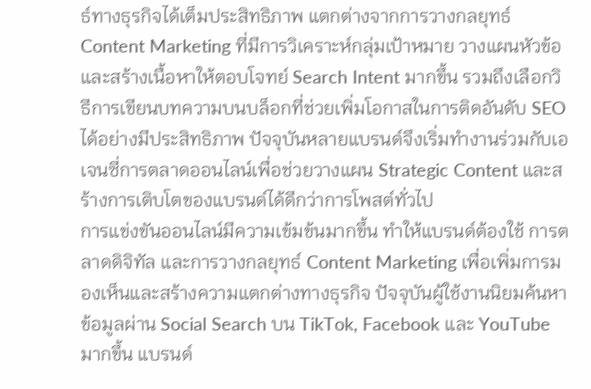ธ์ทางธุรกิจได้เต็มประสิทธิภาพ แตกต่างจากการวางกลยุทธ์ Content Marketing ที่มีการวิเคราะห์กลุ่มเป้าหมาย วางแผนหัวข้อ และสร้างเนื้อหาให้ตอบโจทย์ Search Intent มากขึ้น รวมถึงเลือกวิธีการเขียนบทความบนบล็อกที่ช่วยเพิ่มโอกาสในการติดอันดับ SEO ได้อย่างมีประสิทธิภาพ ปัจจุบันหลายแบรนด์จึงเริ่มทำงานร่วมกับเอเจนซี่การตลาดออนไลน์เพื่อช่วยวางแผน Strategic Content และสร้างการเติบโตของแบรนด์ได้ดีกว่าการโพสต์ทั่วไป
การแข่งขันออนไลน์มีความเข้มข้นมากขึ้น ทำให้แบรนด์ต้องใช้ การตลาดดิจิทัล และการวางกลยุทธ์ Content Marketing เพื่อเพิ่มการมองเห็นและสร้างความแตกต่างทางธุรกิจ ปัจจุบันผู้ใช้งานนิยมค้นหาข้อมูลผ่าน Social Search บน TikTok, Facebook และ YouTube มากขึ้น แบรนด์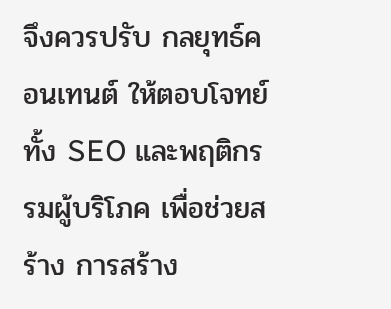จึงควรปรับ กลยุทธ์คอนเทนต์ ให้ตอบโจทย์ทั้ง SEO และพฤติกรรมผู้บริโภค เพื่อช่วยสร้าง การสร้าง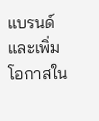แบรนด์ และเพิ่มโอกาสใน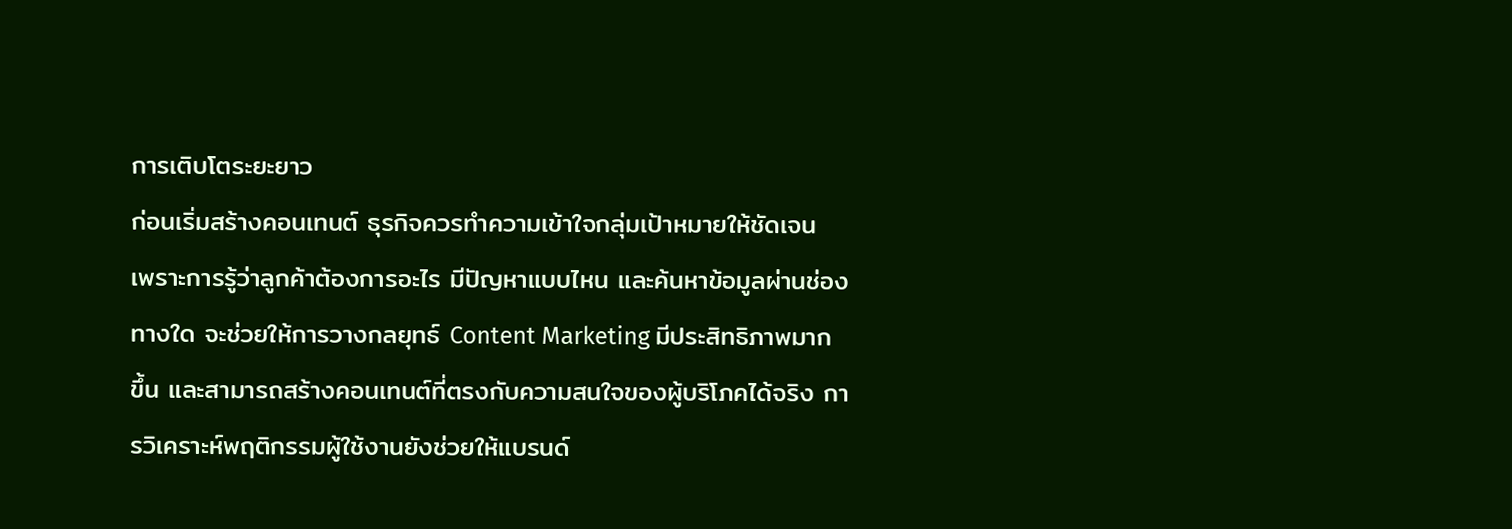การเติบโตระยะยาว
ก่อนเริ่มสร้างคอนเทนต์ ธุรกิจควรทำความเข้าใจกลุ่มเป้าหมายให้ชัดเจน เพราะการรู้ว่าลูกค้าต้องการอะไร มีปัญหาแบบไหน และค้นหาข้อมูลผ่านช่องทางใด จะช่วยให้การวางกลยุทธ์ Content Marketing มีประสิทธิภาพมากขึ้น และสามารถสร้างคอนเทนต์ที่ตรงกับความสนใจของผู้บริโภคได้จริง การวิเคราะห์พฤติกรรมผู้ใช้งานยังช่วยให้แบรนด์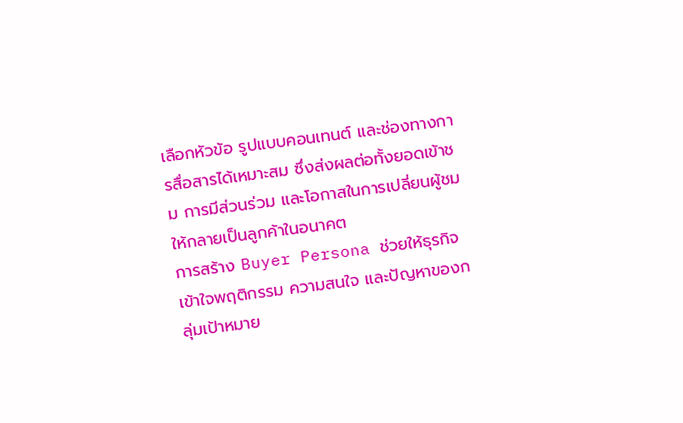เลือกหัวข้อ รูปแบบคอนเทนต์ และช่องทางการสื่อสารได้เหมาะสม ซึ่งส่งผลต่อทั้งยอดเข้าชม การมีส่วนร่วม และโอกาสในการเปลี่ยนผู้ชมให้กลายเป็นลูกค้าในอนาคต
การสร้าง Buyer Persona ช่วยให้ธุรกิจเข้าใจพฤติกรรม ความสนใจ และปัญหาของกลุ่มเป้าหมาย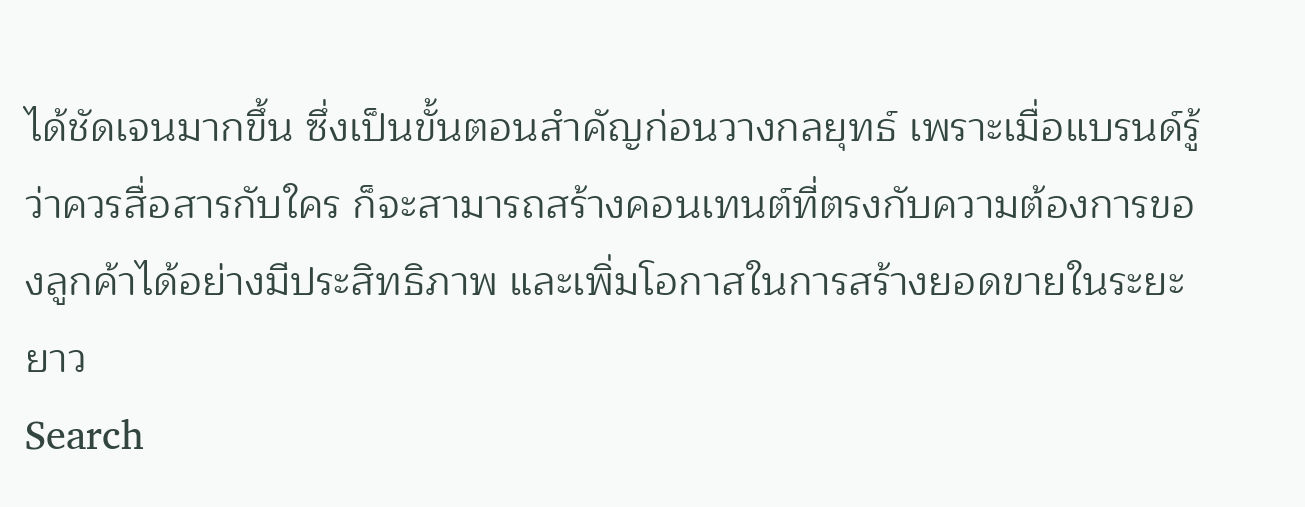ได้ชัดเจนมากขึ้น ซึ่งเป็นขั้นตอนสำคัญก่อนวางกลยุทธ์ เพราะเมื่อแบรนด์รู้ว่าควรสื่อสารกับใคร ก็จะสามารถสร้างคอนเทนต์ที่ตรงกับความต้องการของลูกค้าได้อย่างมีประสิทธิภาพ และเพิ่มโอกาสในการสร้างยอดขายในระยะยาว
Search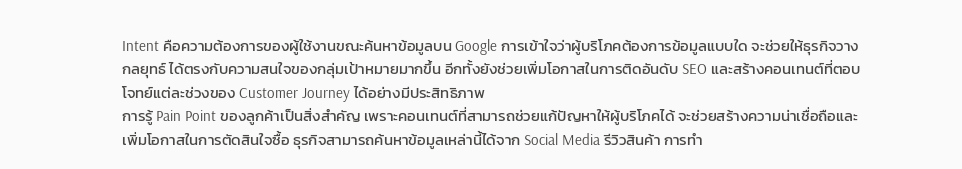Intent คือความต้องการของผู้ใช้งานขณะค้นหาข้อมูลบน Google การเข้าใจว่าผู้บริโภคต้องการข้อมูลแบบใด จะช่วยให้ธุรกิจวางกลยุทธ์ ได้ตรงกับความสนใจของกลุ่มเป้าหมายมากขึ้น อีกทั้งยังช่วยเพิ่มโอกาสในการติดอันดับ SEO และสร้างคอนเทนต์ที่ตอบโจทย์แต่ละช่วงของ Customer Journey ได้อย่างมีประสิทธิภาพ
การรู้ Pain Point ของลูกค้าเป็นสิ่งสำคัญ เพราะคอนเทนต์ที่สามารถช่วยแก้ปัญหาให้ผู้บริโภคได้ จะช่วยสร้างความน่าเชื่อถือและเพิ่มโอกาสในการตัดสินใจซื้อ ธุรกิจสามารถค้นหาข้อมูลเหล่านี้ได้จาก Social Media รีวิวสินค้า การทำ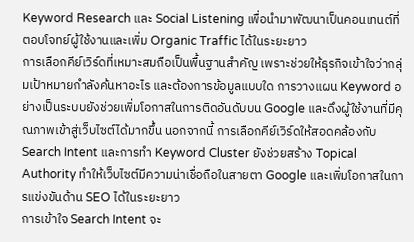Keyword Research และ Social Listening เพื่อนำมาพัฒนาเป็นคอนเทนต์ที่ตอบโจทย์ผู้ใช้งานและเพิ่ม Organic Traffic ได้ในระยะยาว
การเลือกคีย์เวิร์ดที่เหมาะสมถือเป็นพื้นฐานสำคัญ เพราะช่วยให้ธุรกิจเข้าใจว่ากลุ่มเป้าหมายกำลังค้นหาอะไร และต้องการข้อมูลแบบใด การวางแผน Keyword อย่างเป็นระบบยังช่วยเพิ่มโอกาสในการติดอันดับบน Google และดึงผู้ใช้งานที่มีคุณภาพเข้าสู่เว็บไซต์ได้มากขึ้น นอกจากนี้ การเลือกคีย์เวิร์ดให้สอดคล้องกับ Search Intent และการทำ Keyword Cluster ยังช่วยสร้าง Topical Authority ทำให้เว็บไซต์มีความน่าเชื่อถือในสายตา Google และเพิ่มโอกาสในการแข่งขันด้าน SEO ได้ในระยะยาว
การเข้าใจ Search Intent จะ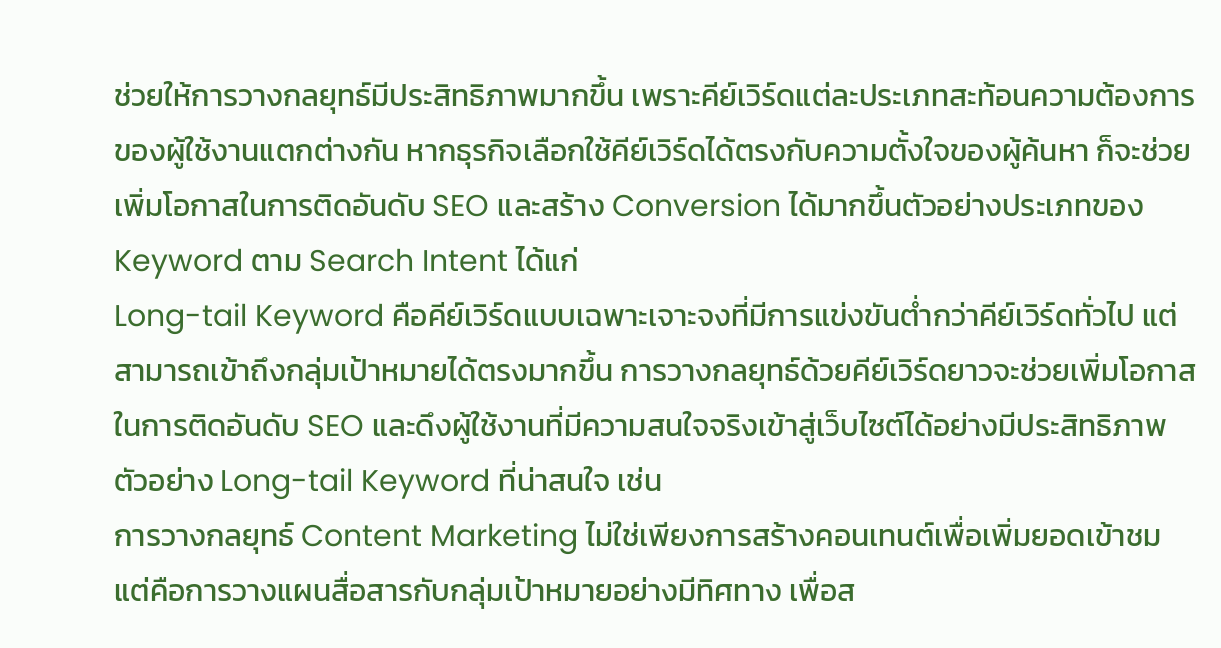ช่วยให้การวางกลยุทธ์มีประสิทธิภาพมากขึ้น เพราะคีย์เวิร์ดแต่ละประเภทสะท้อนความต้องการของผู้ใช้งานแตกต่างกัน หากธุรกิจเลือกใช้คีย์เวิร์ดได้ตรงกับความตั้งใจของผู้ค้นหา ก็จะช่วยเพิ่มโอกาสในการติดอันดับ SEO และสร้าง Conversion ได้มากขึ้นตัวอย่างประเภทของ Keyword ตาม Search Intent ได้แก่
Long-tail Keyword คือคีย์เวิร์ดแบบเฉพาะเจาะจงที่มีการแข่งขันต่ำกว่าคีย์เวิร์ดทั่วไป แต่สามารถเข้าถึงกลุ่มเป้าหมายได้ตรงมากขึ้น การวางกลยุทธ์ด้วยคีย์เวิร์ดยาวจะช่วยเพิ่มโอกาสในการติดอันดับ SEO และดึงผู้ใช้งานที่มีความสนใจจริงเข้าสู่เว็บไซต์ได้อย่างมีประสิทธิภาพ ตัวอย่าง Long-tail Keyword ที่น่าสนใจ เช่น
การวางกลยุทธ์ Content Marketing ไม่ใช่เพียงการสร้างคอนเทนต์เพื่อเพิ่มยอดเข้าชม แต่คือการวางแผนสื่อสารกับกลุ่มเป้าหมายอย่างมีทิศทาง เพื่อส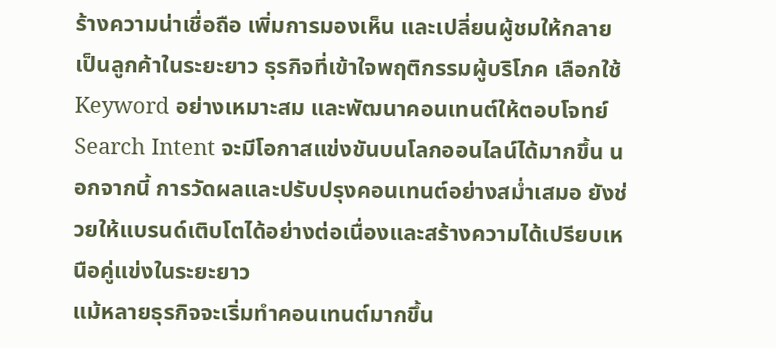ร้างความน่าเชื่อถือ เพิ่มการมองเห็น และเปลี่ยนผู้ชมให้กลายเป็นลูกค้าในระยะยาว ธุรกิจที่เข้าใจพฤติกรรมผู้บริโภค เลือกใช้ Keyword อย่างเหมาะสม และพัฒนาคอนเทนต์ให้ตอบโจทย์ Search Intent จะมีโอกาสแข่งขันบนโลกออนไลน์ได้มากขึ้น นอกจากนี้ การวัดผลและปรับปรุงคอนเทนต์อย่างสม่ำเสมอ ยังช่วยให้แบรนด์เติบโตได้อย่างต่อเนื่องและสร้างความได้เปรียบเหนือคู่แข่งในระยะยาว
แม้หลายธุรกิจจะเริ่มทำคอนเทนต์มากขึ้น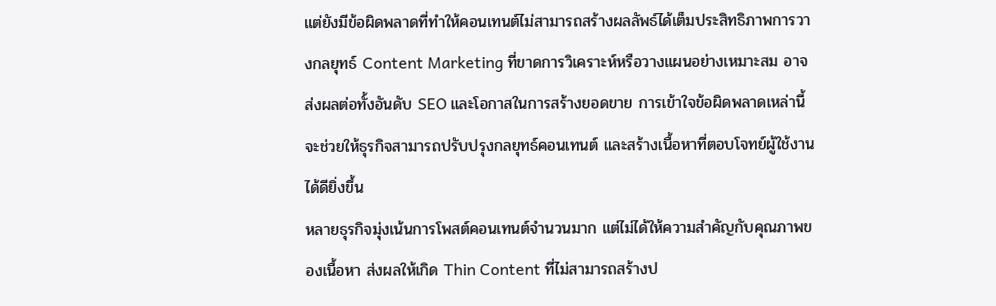แต่ยังมีข้อผิดพลาดที่ทำให้คอนเทนต์ไม่สามารถสร้างผลลัพธ์ได้เต็มประสิทธิภาพการวางกลยุทธ์ Content Marketing ที่ขาดการวิเคราะห์หรือวางแผนอย่างเหมาะสม อาจส่งผลต่อทั้งอันดับ SEO และโอกาสในการสร้างยอดขาย การเข้าใจข้อผิดพลาดเหล่านี้จะช่วยให้ธุรกิจสามารถปรับปรุงกลยุทธ์คอนเทนต์ และสร้างเนื้อหาที่ตอบโจทย์ผู้ใช้งานได้ดียิ่งขึ้น
หลายธุรกิจมุ่งเน้นการโพสต์คอนเทนต์จำนวนมาก แต่ไม่ได้ให้ความสำคัญกับคุณภาพของเนื้อหา ส่งผลให้เกิด Thin Content ที่ไม่สามารถสร้างป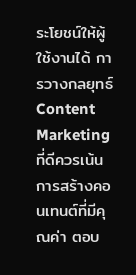ระโยชน์ให้ผู้ใช้งานได้ การวางกลยุทธ์ Content Marketing ที่ดีควรเน้นการสร้างคอนเทนต์ที่มีคุณค่า ตอบ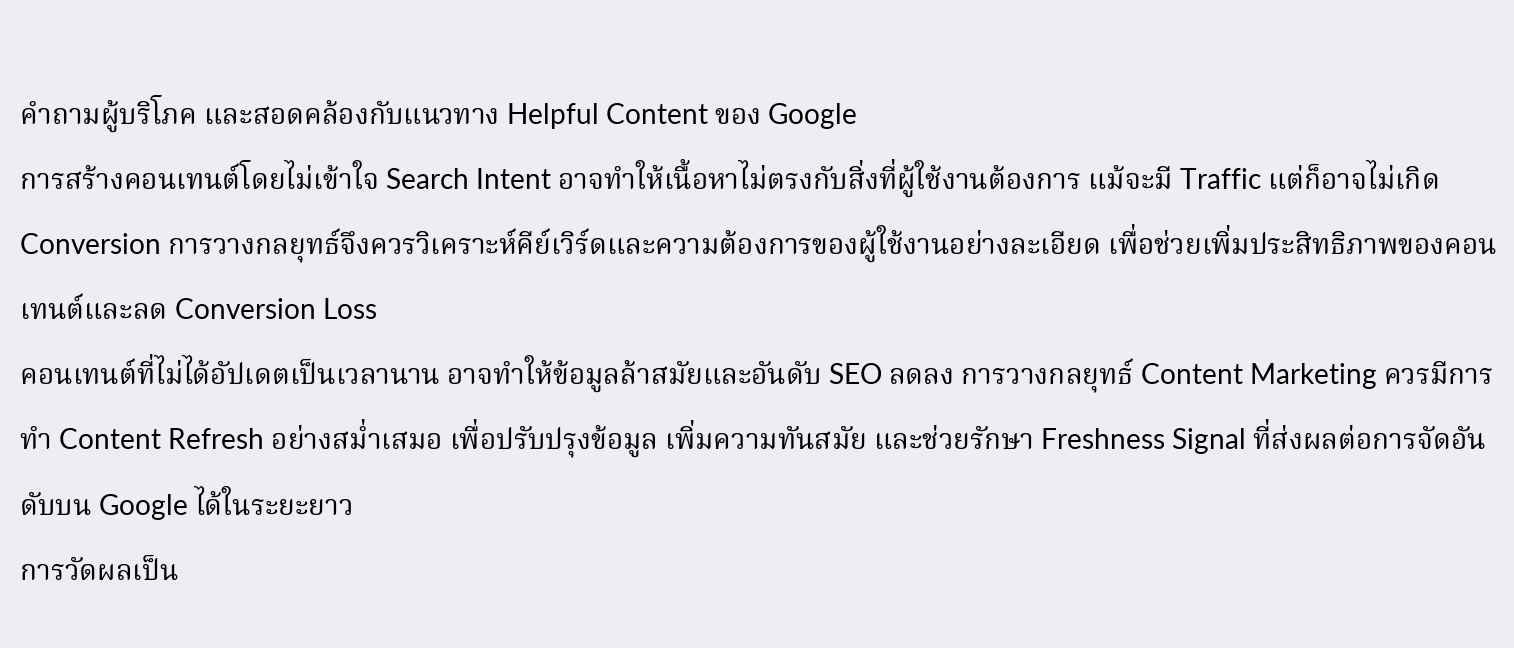คำถามผู้บริโภค และสอดคล้องกับแนวทาง Helpful Content ของ Google
การสร้างคอนเทนต์โดยไม่เข้าใจ Search Intent อาจทำให้เนื้อหาไม่ตรงกับสิ่งที่ผู้ใช้งานต้องการ แม้จะมี Traffic แต่ก็อาจไม่เกิด Conversion การวางกลยุทธ์จึงควรวิเคราะห์คีย์เวิร์ดและความต้องการของผู้ใช้งานอย่างละเอียด เพื่อช่วยเพิ่มประสิทธิภาพของคอนเทนต์และลด Conversion Loss
คอนเทนต์ที่ไม่ได้อัปเดตเป็นเวลานาน อาจทำให้ข้อมูลล้าสมัยและอันดับ SEO ลดลง การวางกลยุทธ์ Content Marketing ควรมีการทำ Content Refresh อย่างสม่ำเสมอ เพื่อปรับปรุงข้อมูล เพิ่มความทันสมัย และช่วยรักษา Freshness Signal ที่ส่งผลต่อการจัดอันดับบน Google ได้ในระยะยาว
การวัดผลเป็น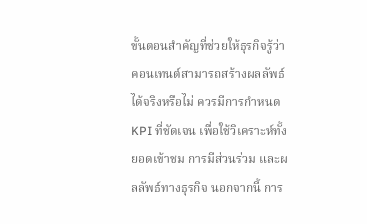ขั้นตอนสำคัญที่ช่วยให้ธุรกิจรู้ว่าคอนเทนต์สามารถสร้างผลลัพธ์ได้จริงหรือไม่ ควรมีการกำหนด KPI ที่ชัดเจน เพื่อใช้วิเคราะห์ทั้งยอดเข้าชม การมีส่วนร่วม และผลลัพธ์ทางธุรกิจ นอกจากนี้ การ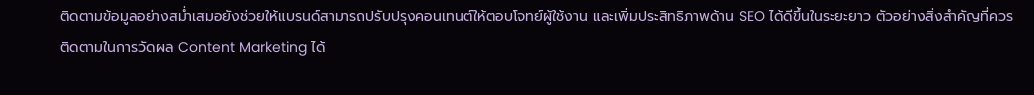ติดตามข้อมูลอย่างสม่ำเสมอยังช่วยให้แบรนด์สามารถปรับปรุงคอนเทนต์ให้ตอบโจทย์ผู้ใช้งาน และเพิ่มประสิทธิภาพด้าน SEO ได้ดีขึ้นในระยะยาว ตัวอย่างสิ่งสำคัญที่ควรติดตามในการวัดผล Content Marketing ได้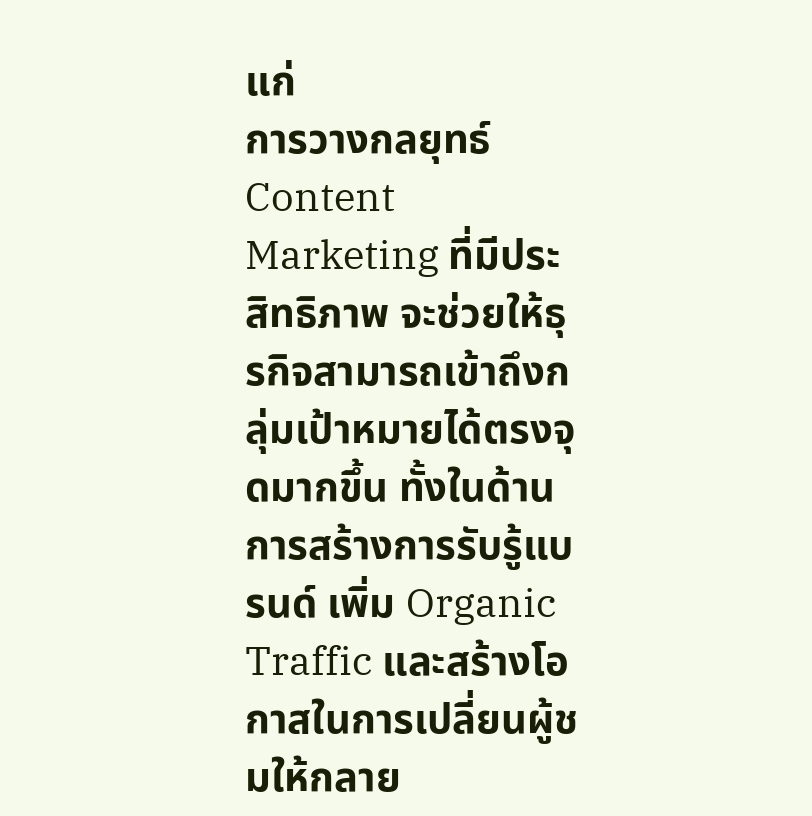แก่
การวางกลยุทธ์ Content Marketing ที่มีประสิทธิภาพ จะช่วยให้ธุรกิจสามารถเข้าถึงกลุ่มเป้าหมายได้ตรงจุดมากขึ้น ทั้งในด้านการสร้างการรับรู้แบรนด์ เพิ่ม Organic Traffic และสร้างโอกาสในการเปลี่ยนผู้ชมให้กลาย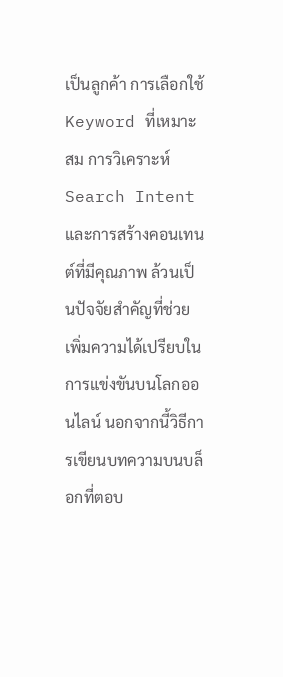เป็นลูกค้า การเลือกใช้ Keyword ที่เหมาะสม การวิเคราะห์ Search Intent และการสร้างคอนเทนต์ที่มีคุณภาพ ล้วนเป็นปัจจัยสำคัญที่ช่วยเพิ่มความได้เปรียบในการแข่งขันบนโลกออนไลน์ นอกจากนี้วิธีการเขียนบทความบนบล็อกที่ตอบ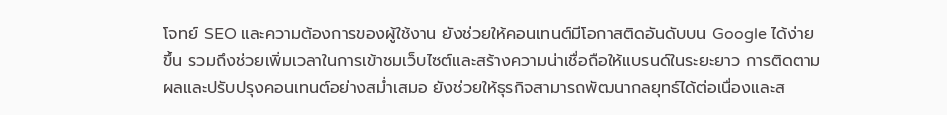โจทย์ SEO และความต้องการของผู้ใช้งาน ยังช่วยให้คอนเทนต์มีโอกาสติดอันดับบน Google ได้ง่ายขึ้น รวมถึงช่วยเพิ่มเวลาในการเข้าชมเว็บไซต์และสร้างความน่าเชื่อถือให้แบรนด์ในระยะยาว การติดตามผลและปรับปรุงคอนเทนต์อย่างสม่ำเสมอ ยังช่วยให้ธุรกิจสามารถพัฒนากลยุทธ์ได้ต่อเนื่องและส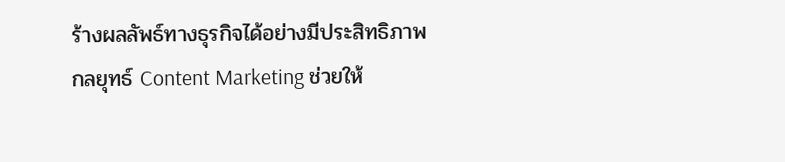ร้างผลลัพธ์ทางธุรกิจได้อย่างมีประสิทธิภาพ
กลยุทธ์ Content Marketing ช่วยให้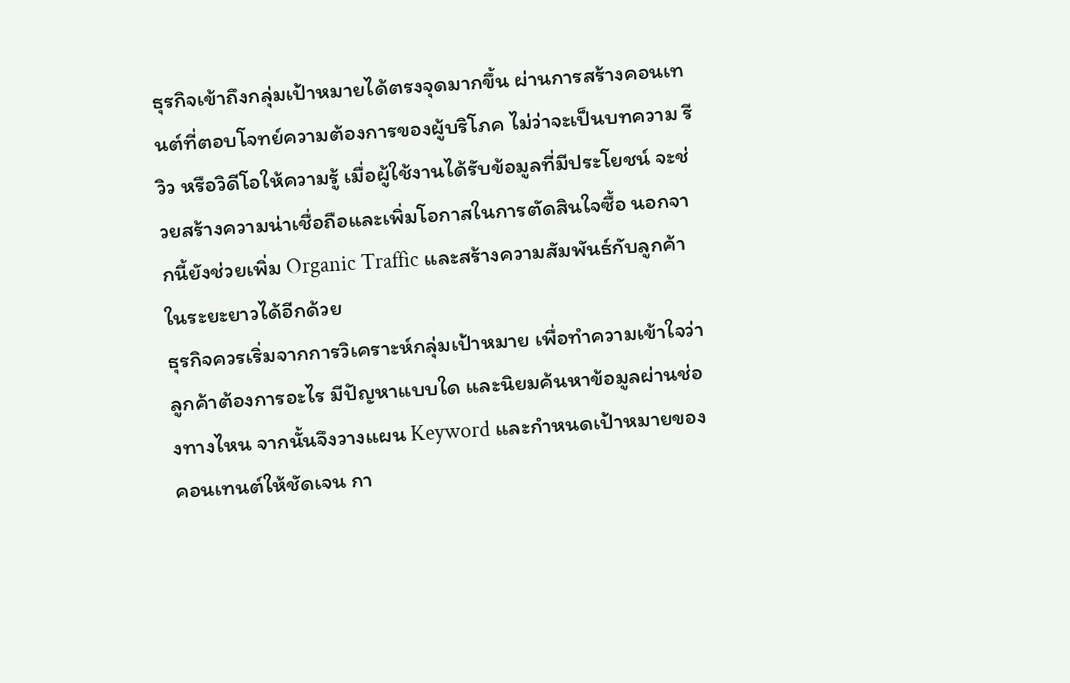ธุรกิจเข้าถึงกลุ่มเป้าหมายได้ตรงจุดมากขึ้น ผ่านการสร้างคอนเทนต์ที่ตอบโจทย์ความต้องการของผู้บริโภค ไม่ว่าจะเป็นบทความ รีวิว หรือวิดีโอให้ความรู้ เมื่อผู้ใช้งานได้รับข้อมูลที่มีประโยชน์ จะช่วยสร้างความน่าเชื่อถือและเพิ่มโอกาสในการตัดสินใจซื้อ นอกจากนี้ยังช่วยเพิ่ม Organic Traffic และสร้างความสัมพันธ์กับลูกค้าในระยะยาวได้อีกด้วย
ธุรกิจควรเริ่มจากการวิเคราะห์กลุ่มเป้าหมาย เพื่อทำความเข้าใจว่าลูกค้าต้องการอะไร มีปัญหาแบบใด และนิยมค้นหาข้อมูลผ่านช่องทางไหน จากนั้นจึงวางแผน Keyword และกำหนดเป้าหมายของคอนเทนต์ให้ชัดเจน กา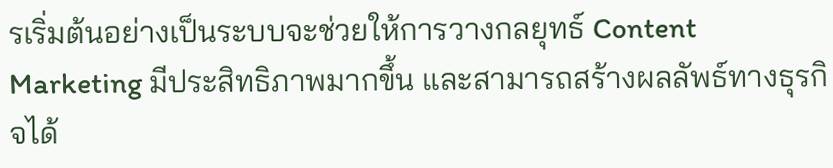รเริ่มต้นอย่างเป็นระบบจะช่วยให้การวางกลยุทธ์ Content Marketing มีประสิทธิภาพมากขึ้น และสามารถสร้างผลลัพธ์ทางธุรกิจได้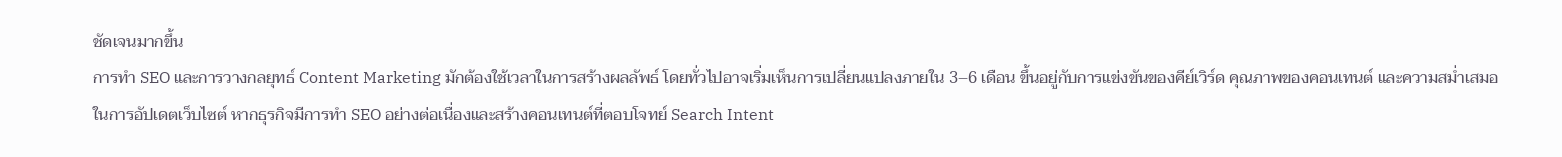ชัดเจนมากขึ้น
การทำ SEO และการวางกลยุทธ์ Content Marketing มักต้องใช้เวลาในการสร้างผลลัพธ์ โดยทั่วไปอาจเริ่มเห็นการเปลี่ยนแปลงภายใน 3–6 เดือน ขึ้นอยู่กับการแข่งขันของคีย์เวิร์ด คุณภาพของคอนเทนต์ และความสม่ำเสมอในการอัปเดตเว็บไซต์ หากธุรกิจมีการทำ SEO อย่างต่อเนื่องและสร้างคอนเทนต์ที่ตอบโจทย์ Search Intent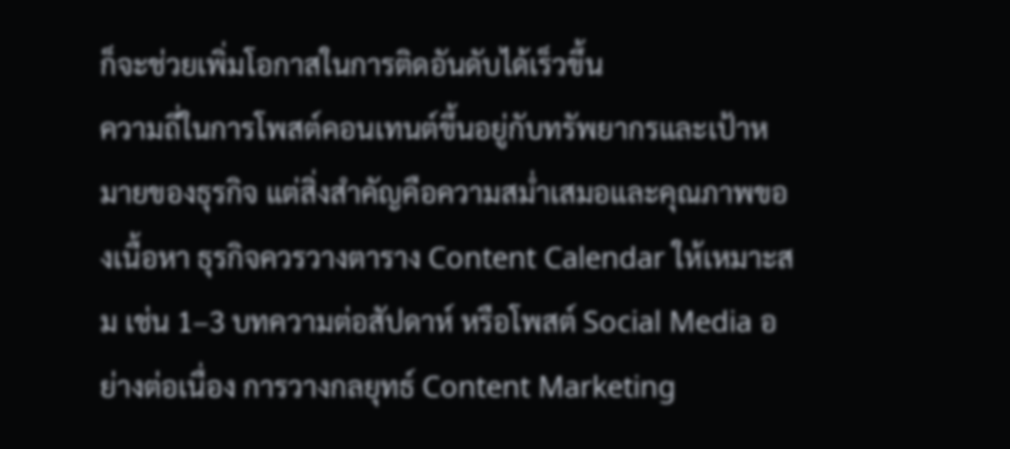ก็จะช่วยเพิ่มโอกาสในการติดอันดับได้เร็วขึ้น
ความถี่ในการโพสต์คอนเทนต์ขึ้นอยู่กับทรัพยากรและเป้าหมายของธุรกิจ แต่สิ่งสำคัญคือความสม่ำเสมอและคุณภาพของเนื้อหา ธุรกิจควรวางตาราง Content Calendar ให้เหมาะสม เช่น 1–3 บทความต่อสัปดาห์ หรือโพสต์ Social Media อย่างต่อเนื่อง การวางกลยุทธ์ Content Marketing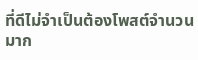ที่ดีไม่จำเป็นต้องโพสต์จำนวนมาก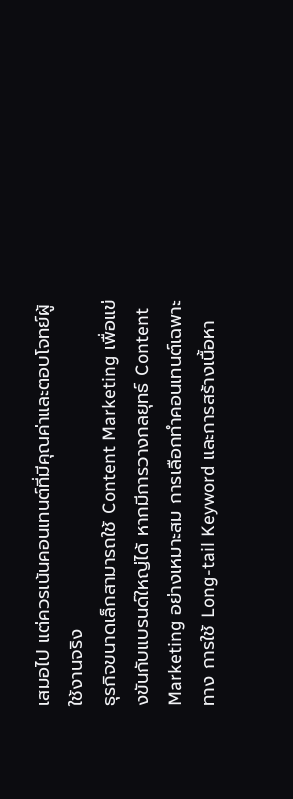เสมอไป แต่ควรเน้นคอนเทนต์ที่มีคุณค่าและตอบโจทย์ผู้ใช้งานจริง
ธุรกิจขนาดเล็กสามารถใช้ Content Marketing เพื่อแข่งขันกับแบรนด์ใหญ่ได้ หากมีการวางกลยุทธ์ Content Marketing อย่างเหมาะสม การเลือกทำคอนเทนต์เฉพาะทาง การใช้ Long-tail Keyword และการสร้างเนื้อหา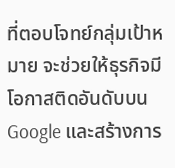ที่ตอบโจทย์กลุ่มเป้าหมาย จะช่วยให้ธุรกิจมีโอกาสติดอันดับบน Google และสร้างการ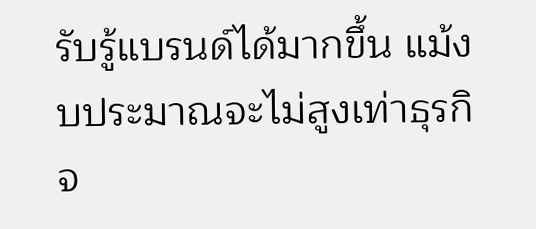รับรู้แบรนด์ได้มากขึ้น แม้งบประมาณจะไม่สูงเท่าธุรกิจ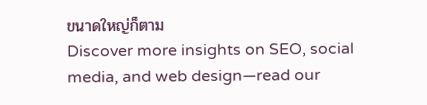ขนาดใหญ่ก็ตาม
Discover more insights on SEO, social media, and web design—read our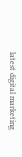latest digital marketing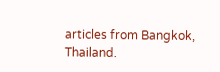articles from Bangkok, Thailand.